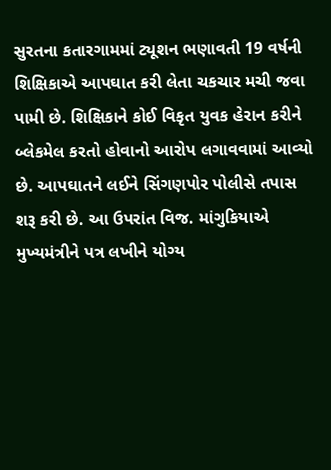સુરતના કતારગામમાં ટ્યૂશન ભણાવતી 19 વર્ષની શિક્ષિકાએ આપઘાત કરી લેતા ચકચાર મચી જવા પામી છે. શિક્ષિકાને કોઈ વિકૃત યુવક હેરાન કરીને બ્લેકમેલ કરતો હોવાનો આરોપ લગાવવામાં આવ્યો છે. આપઘાતને લઈને સિંગણપોર પોલીસે તપાસ શરૂ કરી છે. આ ઉપરાંત વિજ. માંગુકિયાએ મુખ્યમંત્રીને પત્ર લખીને યોગ્ય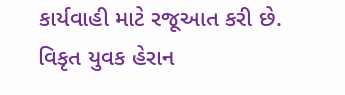કાર્યવાહી માટે રજૂઆત કરી છે.
વિકૃત યુવક હેરાન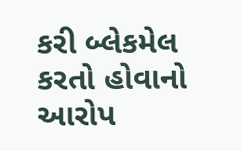કરી બ્લેકમેલ કરતો હોવાનો આરોપ